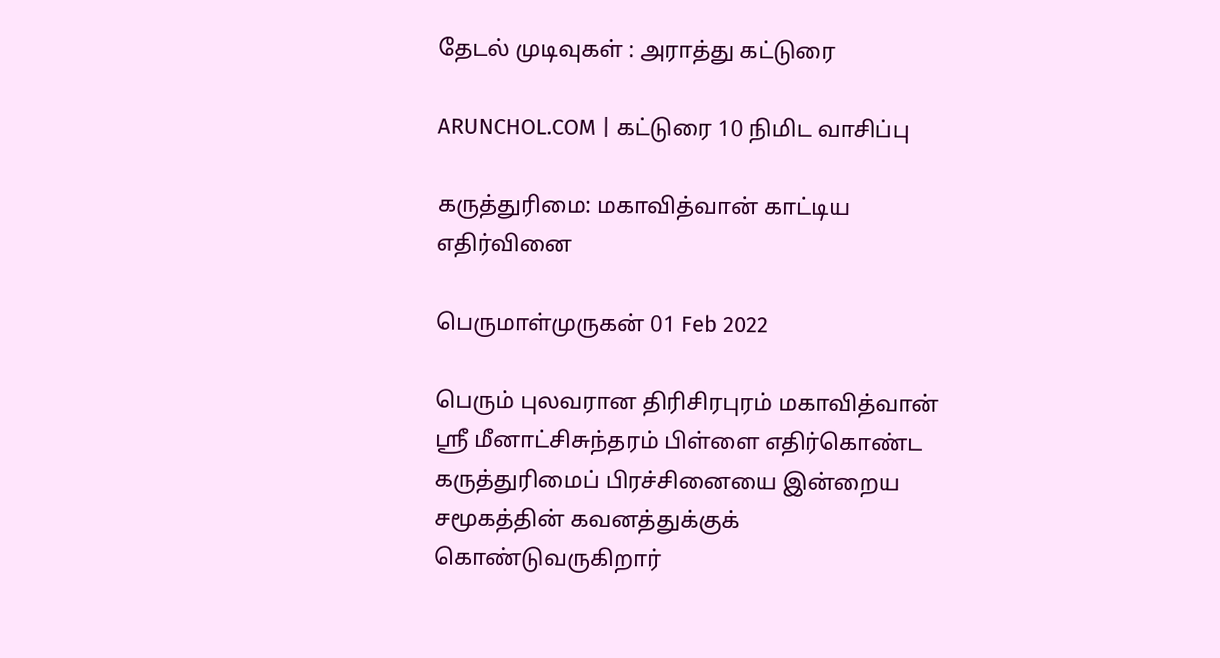தேடல் முடிவுகள் : அராத்து கட்டுரை

ARUNCHOL.COM | கட்டுரை 10 நிமிட வாசிப்பு

கருத்துரிமை: மகாவித்வான் காட்டிய எதிர்வினை

பெருமாள்முருகன் 01 Feb 2022

பெரும் புலவரான திரிசிரபுரம் மகாவித்வான் ஸ்ரீ மீனாட்சிசுந்தரம் பிள்ளை எதிர்கொண்ட கருத்துரிமைப் பிரச்சினையை இன்றைய சமூகத்தின் கவனத்துக்குக் கொண்டுவருகிறார்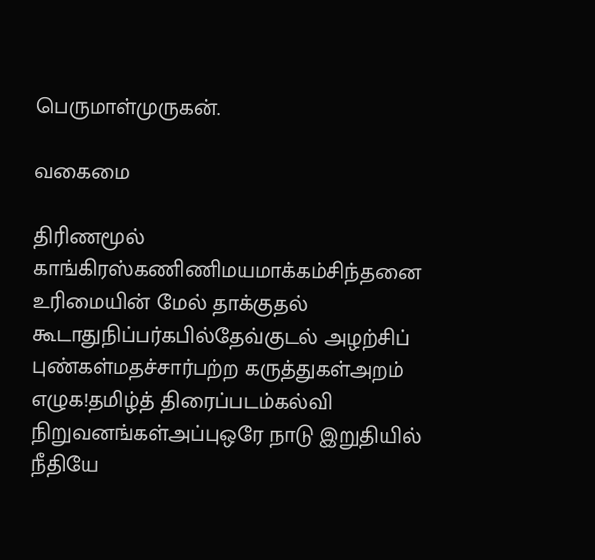பெருமாள்முருகன்.

வகைமை

திரிணமூல் காங்கிரஸ்கணிணிமயமாக்கம்சிந்தனை உரிமையின் மேல் தாக்குதல் கூடாதுநிப்பர்கபில்தேவ்குடல் அழற்சிப் புண்கள்மதச்சார்பற்ற கருத்துகள்அறம் எழுக!தமிழ்த் திரைப்படம்கல்வி நிறுவனங்கள்அப்புஒரே நாடு இறுதியில் நீதியே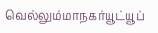வெல்லும்மாநகர்யூட்யூப்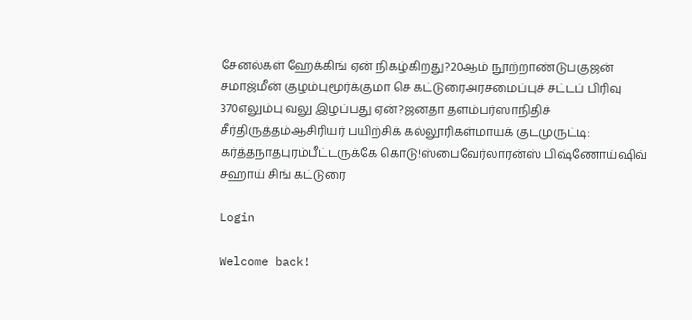சேனல்கள் ஹேக்கிங் ஏன் நிகழ்கிறது?20ஆம் நூற்றாண்டுபகுஜன் சமாஜ்மீன் குழம்புமூர்க்குமா செ கட்டுரைஅரசமைப்புச் சட்டப் பிரிவு 370எலும்பு வலு இழப்பது ஏன்?ஜனதா தளம்பர்ஸாநிதிச் சீர்திருத்தம்ஆசிரியர் பயிற்சிக் கல்லூரிகள்மாயக் குடமுருட்டி: கர்த்தநாதபுரம்பீட்டருக்கே கொடு!ஸ்பைவேர்லாரன்ஸ் பிஷ்ணோய்ஷிவ் சஹாய் சிங் கட்டுரை

Login

Welcome back!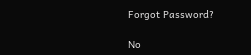Forgot Password?

No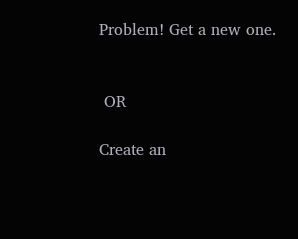Problem! Get a new one.


 OR

Create an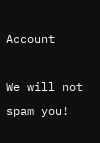Account

We will not spam you!